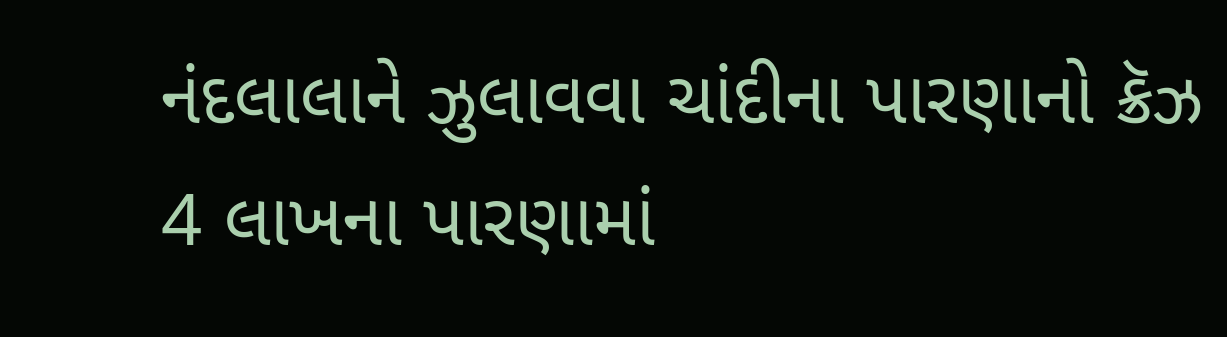નંદલાલાને ઝુલાવવા ચાંદીના પારણાનો ક્રૅઝ
4 લાખના પારણામાં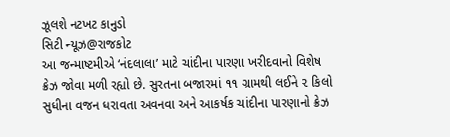ઝૂલશે નટખટ કાનુડો
સિટી ન્યૂઝ@રાજકોટ
આ જન્માષ્ટમીએ ‘નંદલાલા’ માટે ચાંદીના પારણા ખરીદવાનો વિશેષ ક્રેઝ જોવા મળી રહ્યો છે. સુરતના બજારમાં ૧૧ ગ્રામથી લઈને ૨ કિલો સુધીના વજન ધરાવતા અવનવા અને આકર્ષક ચાંદીના પારણાનો ક્રેઝ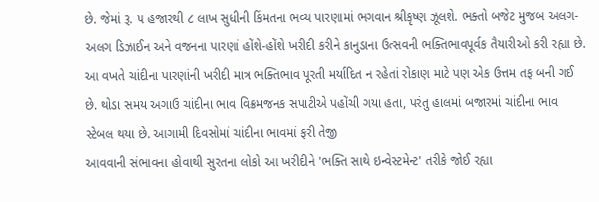છે. જેમાં રૂ. ૫ હજારથી ૮ લાખ સુધીની કિંમતના ભવ્ય પારણામાં ભગવાન શ્રીકૃષ્ણ ઝૂલશે. ભક્તો બજેટ મુજબ અલગ-અલગ ડિઝાઈન અને વજનના પારણાં હોંશે-હોંશે ખરીદી કરીને કાનુડાના ઉત્સવની ભક્તિભાવપૂર્વક તૈયારીઓ કરી રહ્યા છે.
આ વખતે ચાંદીના પારણાંની ખરીદી માત્ર ભક્તિભાવ પૂરતી મર્યાદિત ન રહેતાં રોકાણ માટે પણ એક ઉત્તમ તફ બની ગઈ છે. થોડા સમય અગાઉ ચાંદીના ભાવ વિક્રમજનક સપાટીએ પહોંચી ગયા હતા, પરંતુ હાલમાં બજારમાં ચાંદીના ભાવ સ્ટેબલ થયા છે. આગામી દિવસોમાં ચાંદીના ભાવમાં ફરી તેજી
આવવાની સંભાવના હોવાથી સુરતના લોકો આ ખરીદીને 'ભક્તિ સાથે ઇન્વેસ્ટમેન્ટ' તરીકે જોઈ રહ્યા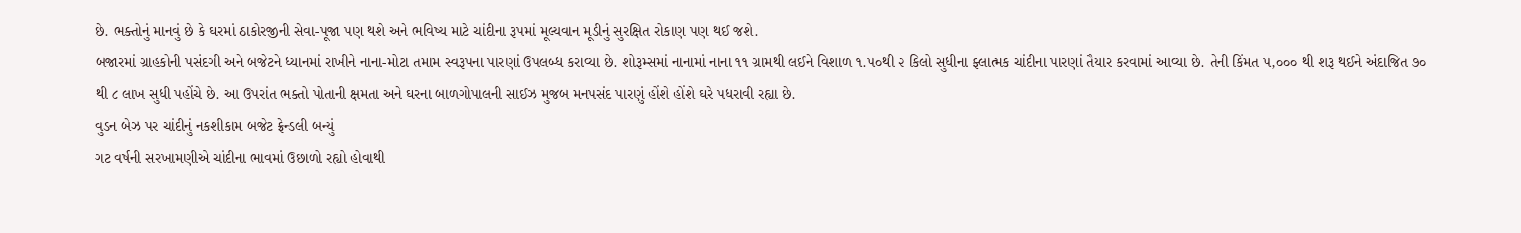છે. ભક્તોનું માનવું છે કે ઘરમાં ઠાકોરજીની સેવા-પૂજા પણ થશે અને ભવિષ્ય માટે ચાંદીના રૂપમાં મૂલ્યવાન મૂડીનું સુરક્ષિત રોકાણ પણ થઈ જશે.
બજારમાં ગ્રાહકોની પસંદગી અને બજેટને ધ્યાનમાં રાખીને નાના-મોટા તમામ સ્વરૂપના પારણાં ઉપલબ્ધ કરાવ્યા છે. શોરૂમ્સમાં નાનામાં નાના ૧૧ ગ્રામથી લઈને વિશાળ ૧.૫૦થી ૨ કિલો સુધીના ફ્લાત્મક ચાંદીના પારણાં તૈયાર કરવામાં આવ્યા છે. તેની કિંમત ૫,૦૦૦ થી શરૂ થઈને અંદાજિત ૭૦ થી ૮ લાખ સુધી પહોંચે છે. આ ઉપરાંત ભક્તો પોતાની ક્ષમતા અને ઘરના બાળગોપાલની સાઈઝ મુજબ મનપસંદ પારણું હોંશે હોંશે ઘરે પધરાવી રહ્યા છે.
વુડન બેઝ પર ચાંદીનું નકશીકામ બજેટ ફ્રેન્ડલી બન્યું
ગટ વર્ષની સરખામણીએ ચાંદીના ભાવમાં ઉછાળો રહ્યો હોવાથી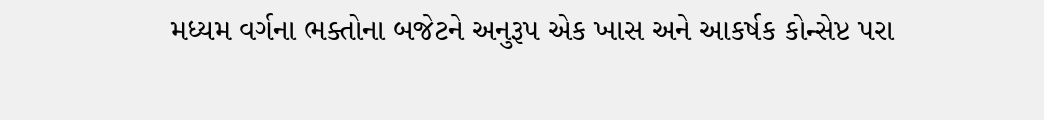મધ્યમ વર્ગના ભક્તોના બજેટને અનુરૂપ એક ખાસ અને આકર્ષક કોન્સેપ્ટ પરા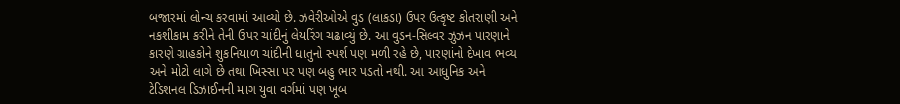બજારમાં લોન્ચ કરવામાં આવ્યો છે. ઝવેરીઓએ વુડ (લાકડા) ઉપર ઉત્કૃષ્ટ કોતરાણી અને નકશીકામ કરીને તેની ઉપર ચાંદીનું લેયરિંગ ચઢાવ્યું છે. આ વુડન-સિલ્વર ઝુઝન પારણાને કારણે ગ્રાહકોને શુકનિયાળ ચાંદીની ધાતુનો સ્પર્શ પણ મળી રહે છે, પારણાંનો દેખાવ ભવ્ય અને મોટો લાગે છે તથા ખિસ્સા પર પણ બહુ ભાર પડતો નથી. આ આધુનિક અને ટેડિશનલ ડિઝાઈનની માગ યુવા વર્ગમાં પણ ખૂબ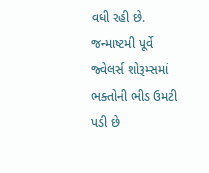વધી રહી છે. જન્માષ્ટમી પૂર્વે જ્વેલર્સ શોરૂમ્સમાં ભક્તોની ભીડ ઉમટી પડી છે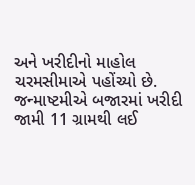અને ખરીદીનો માહોલ ચરમસીમાએ પહોંચ્યો છે.
જન્માષ્ટમીએ બજારમાં ખરીદી જામી 11 ગ્રામથી લઈ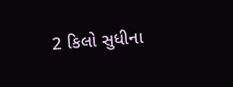2 કિલો સુધીના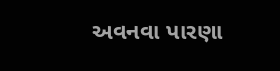અવનવા પારણા